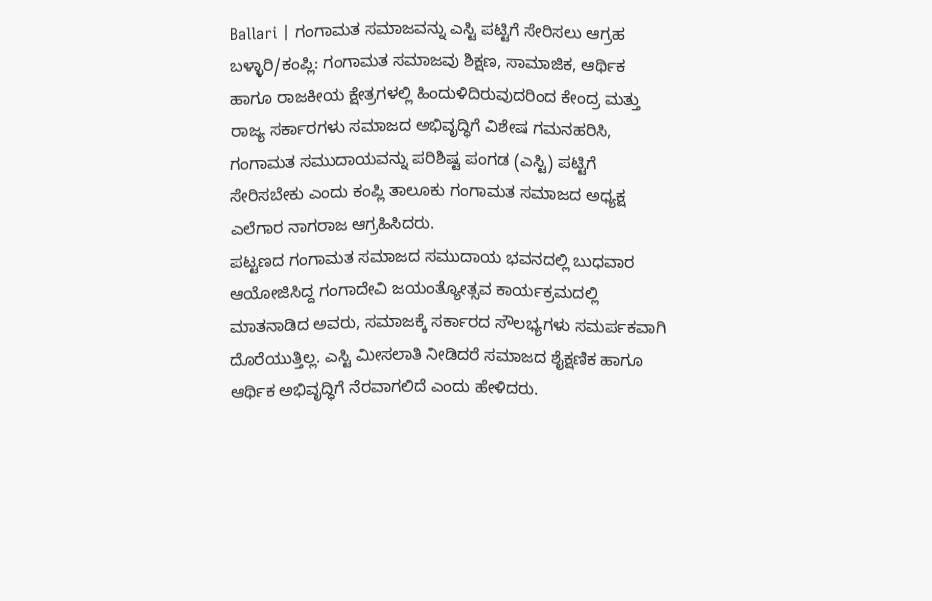Ballari | ಗಂಗಾಮತ ಸಮಾಜವನ್ನು ಎಸ್ಟಿ ಪಟ್ಟಿಗೆ ಸೇರಿಸಲು ಆಗ್ರಹ
ಬಳ್ಳಾರಿ/ಕಂಪ್ಲಿ: ಗಂಗಾಮತ ಸಮಾಜವು ಶಿಕ್ಷಣ, ಸಾಮಾಜಿಕ, ಆರ್ಥಿಕ ಹಾಗೂ ರಾಜಕೀಯ ಕ್ಷೇತ್ರಗಳಲ್ಲಿ ಹಿಂದುಳಿದಿರುವುದರಿಂದ ಕೇಂದ್ರ ಮತ್ತು ರಾಜ್ಯ ಸರ್ಕಾರಗಳು ಸಮಾಜದ ಅಭಿವೃದ್ಧಿಗೆ ವಿಶೇಷ ಗಮನಹರಿಸಿ, ಗಂಗಾಮತ ಸಮುದಾಯವನ್ನು ಪರಿಶಿಷ್ಟ ಪಂಗಡ (ಎಸ್ಟಿ) ಪಟ್ಟಿಗೆ ಸೇರಿಸಬೇಕು ಎಂದು ಕಂಪ್ಲಿ ತಾಲೂಕು ಗಂಗಾಮತ ಸಮಾಜದ ಅಧ್ಯಕ್ಷ ಎಲೆಗಾರ ನಾಗರಾಜ ಆಗ್ರಹಿಸಿದರು.
ಪಟ್ಟಣದ ಗಂಗಾಮತ ಸಮಾಜದ ಸಮುದಾಯ ಭವನದಲ್ಲಿ ಬುಧವಾರ ಆಯೋಜಿಸಿದ್ದ ಗಂಗಾದೇವಿ ಜಯಂತ್ಯೋತ್ಸವ ಕಾರ್ಯಕ್ರಮದಲ್ಲಿ ಮಾತನಾಡಿದ ಅವರು, ಸಮಾಜಕ್ಕೆ ಸರ್ಕಾರದ ಸೌಲಭ್ಯಗಳು ಸಮರ್ಪಕವಾಗಿ ದೊರೆಯುತ್ತಿಲ್ಲ. ಎಸ್ಟಿ ಮೀಸಲಾತಿ ನೀಡಿದರೆ ಸಮಾಜದ ಶೈಕ್ಷಣಿಕ ಹಾಗೂ ಆರ್ಥಿಕ ಅಭಿವೃದ್ಧಿಗೆ ನೆರವಾಗಲಿದೆ ಎಂದು ಹೇಳಿದರು.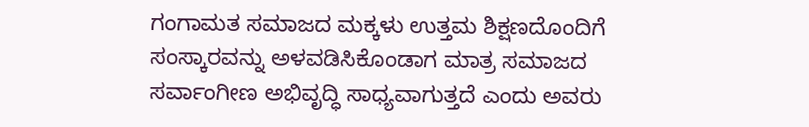ಗಂಗಾಮತ ಸಮಾಜದ ಮಕ್ಕಳು ಉತ್ತಮ ಶಿಕ್ಷಣದೊಂದಿಗೆ ಸಂಸ್ಕಾರವನ್ನು ಅಳವಡಿಸಿಕೊಂಡಾಗ ಮಾತ್ರ ಸಮಾಜದ ಸರ್ವಾಂಗೀಣ ಅಭಿವೃದ್ಧಿ ಸಾಧ್ಯವಾಗುತ್ತದೆ ಎಂದು ಅವರು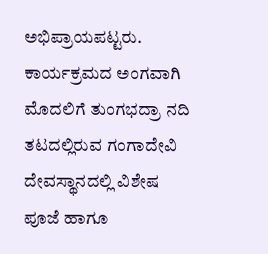ಅಭಿಪ್ರಾಯಪಟ್ಟರು.
ಕಾರ್ಯಕ್ರಮದ ಅಂಗವಾಗಿ ಮೊದಲಿಗೆ ತುಂಗಭದ್ರಾ ನದಿ ತಟದಲ್ಲಿರುವ ಗಂಗಾದೇವಿ ದೇವಸ್ಥಾನದಲ್ಲಿ ವಿಶೇಷ ಪೂಜೆ ಹಾಗೂ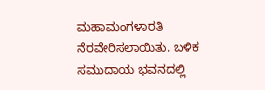ಮಹಾಮಂಗಳಾರತಿ ನೆರವೇರಿಸಲಾಯಿತು. ಬಳಿಕ ಸಮುದಾಯ ಭವನದಲ್ಲಿ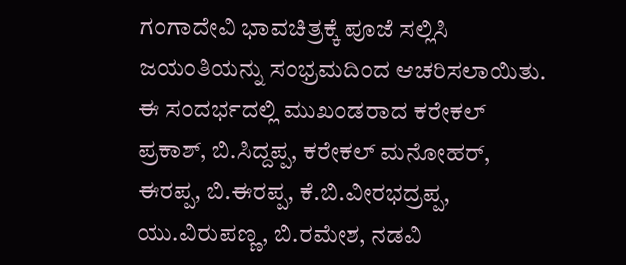ಗಂಗಾದೇವಿ ಭಾವಚಿತ್ರಕ್ಕೆ ಪೂಜೆ ಸಲ್ಲಿಸಿ ಜಯಂತಿಯನ್ನು ಸಂಭ್ರಮದಿಂದ ಆಚರಿಸಲಾಯಿತು.
ಈ ಸಂದರ್ಭದಲ್ಲಿ ಮುಖಂಡರಾದ ಕರೇಕಲ್ ಪ್ರಕಾಶ್, ಬಿ.ಸಿದ್ದಪ್ಪ, ಕರೇಕಲ್ ಮನೋಹರ್, ಈರಪ್ಪ, ಬಿ.ಈರಪ್ಪ, ಕೆ.ಬಿ.ವೀರಭದ್ರಪ್ಪ, ಯು.ವಿರುಪಣ್ಣ, ಬಿ.ರಮೇಶ, ನಡವಿ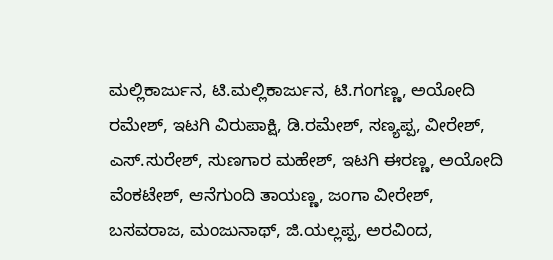ಮಲ್ಲಿಕಾರ್ಜುನ, ಟಿ.ಮಲ್ಲಿಕಾರ್ಜುನ, ಟಿ.ಗಂಗಣ್ಣ, ಅಯೋದಿ ರಮೇಶ್, ಇಟಗಿ ವಿರುಪಾಕ್ಷಿ, ಡಿ.ರಮೇಶ್, ಸಣ್ಯಪ್ಪ, ವೀರೇಶ್, ಎಸ್.ಸುರೇಶ್, ಸುಣಗಾರ ಮಹೇಶ್, ಇಟಗಿ ಈರಣ್ಣ, ಅಯೋದಿ ವೆಂಕಟೇಶ್, ಆನೆಗುಂದಿ ತಾಯಣ್ಣ, ಜಂಗಾ ವೀರೇಶ್, ಬಸವರಾಜ, ಮಂಜುನಾಥ್, ಜಿ.ಯಲ್ಲಪ್ಪ, ಅರವಿಂದ,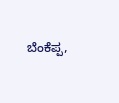ಬೆಂಕೆಪ್ಪ,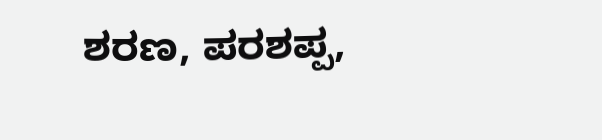ಶರಣ, ಪರಶಪ್ಪ,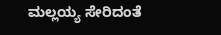ಮಲ್ಲಯ್ಯ ಸೇರಿದಂತೆ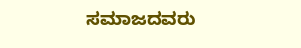ಸಮಾಜದವರು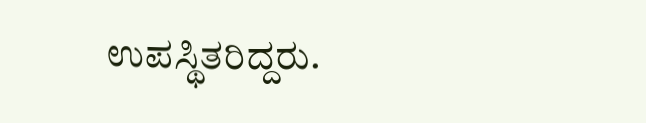ಉಪಸ್ಥಿತರಿದ್ದರು.